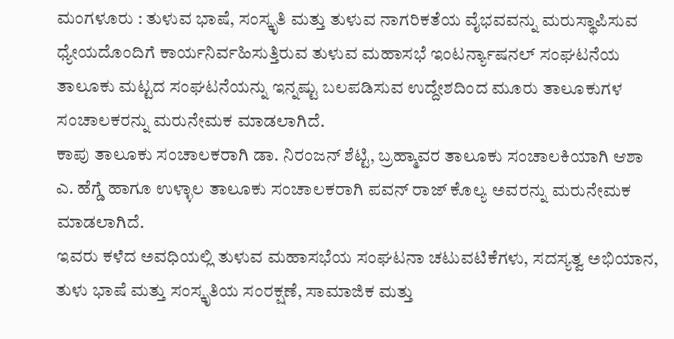ಮಂಗಳೂರು : ತುಳುವ ಭಾಷೆ, ಸಂಸ್ಕೃತಿ ಮತ್ತು ತುಳುವ ನಾಗರಿಕತೆಯ ವೈಭವವನ್ನು ಮರುಸ್ಥಾಪಿಸುವ ಧ್ಯೇಯದೊಂದಿಗೆ ಕಾರ್ಯನಿರ್ವಹಿಸುತ್ತಿರುವ ತುಳುವ ಮಹಾಸಭೆ ಇಂಟರ್ನ್ಯಾಷನಲ್ ಸಂಘಟನೆಯ ತಾಲೂಕು ಮಟ್ಟದ ಸಂಘಟನೆಯನ್ನು ಇನ್ನಷ್ಟು ಬಲಪಡಿಸುವ ಉದ್ದೇಶದಿಂದ ಮೂರು ತಾಲೂಕುಗಳ ಸಂಚಾಲಕರನ್ನು ಮರುನೇಮಕ ಮಾಡಲಾಗಿದೆ.
ಕಾಪು ತಾಲೂಕು ಸಂಚಾಲಕರಾಗಿ ಡಾ. ನಿರಂಜನ್ ಶೆಟ್ಟಿ, ಬ್ರಹ್ಮಾವರ ತಾಲೂಕು ಸಂಚಾಲಕಿಯಾಗಿ ಆಶಾ ಎ. ಹೆಗ್ಡೆ ಹಾಗೂ ಉಳ್ಳಾಲ ತಾಲೂಕು ಸಂಚಾಲಕರಾಗಿ ಪವನ್ ರಾಜ್ ಕೊಲ್ಯ ಅವರನ್ನು ಮರುನೇಮಕ ಮಾಡಲಾಗಿದೆ.
ಇವರು ಕಳೆದ ಅವಧಿಯಲ್ಲಿ ತುಳುವ ಮಹಾಸಭೆಯ ಸಂಘಟನಾ ಚಟುವಟಿಕೆಗಳು, ಸದಸ್ಯತ್ವ ಅಭಿಯಾನ, ತುಳು ಭಾಷೆ ಮತ್ತು ಸಂಸ್ಕೃತಿಯ ಸಂರಕ್ಷಣೆ, ಸಾಮಾಜಿಕ ಮತ್ತು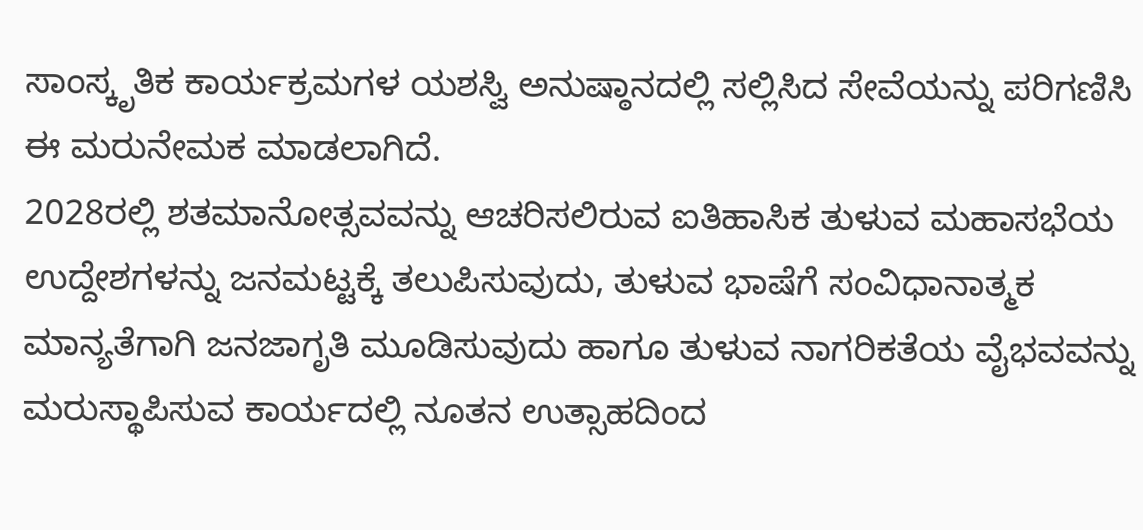ಸಾಂಸ್ಕೃತಿಕ ಕಾರ್ಯಕ್ರಮಗಳ ಯಶಸ್ವಿ ಅನುಷ್ಠಾನದಲ್ಲಿ ಸಲ್ಲಿಸಿದ ಸೇವೆಯನ್ನು ಪರಿಗಣಿಸಿ ಈ ಮರುನೇಮಕ ಮಾಡಲಾಗಿದೆ.
2028ರಲ್ಲಿ ಶತಮಾನೋತ್ಸವವನ್ನು ಆಚರಿಸಲಿರುವ ಐತಿಹಾಸಿಕ ತುಳುವ ಮಹಾಸಭೆಯ ಉದ್ದೇಶಗಳನ್ನು ಜನಮಟ್ಟಕ್ಕೆ ತಲುಪಿಸುವುದು, ತುಳುವ ಭಾಷೆಗೆ ಸಂವಿಧಾನಾತ್ಮಕ ಮಾನ್ಯತೆಗಾಗಿ ಜನಜಾಗೃತಿ ಮೂಡಿಸುವುದು ಹಾಗೂ ತುಳುವ ನಾಗರಿಕತೆಯ ವೈಭವವನ್ನು ಮರುಸ್ಥಾಪಿಸುವ ಕಾರ್ಯದಲ್ಲಿ ನೂತನ ಉತ್ಸಾಹದಿಂದ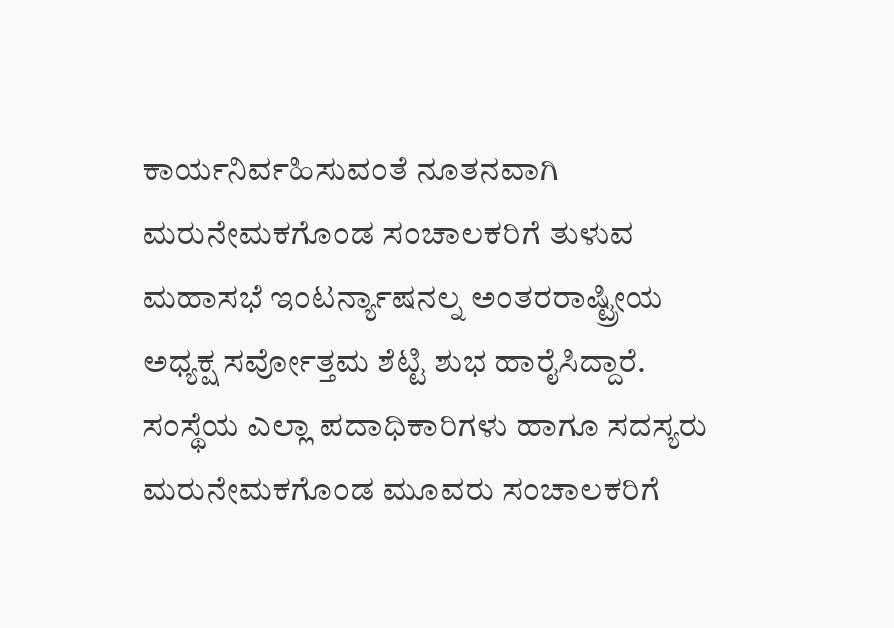ಕಾರ್ಯನಿರ್ವಹಿಸುವಂತೆ ನೂತನವಾಗಿ ಮರುನೇಮಕಗೊಂಡ ಸಂಚಾಲಕರಿಗೆ ತುಳುವ ಮಹಾಸಭೆ ಇಂಟರ್ನ್ಯಾಷನಲ್ನ ಅಂತರರಾಷ್ಟ್ರೀಯ ಅಧ್ಯಕ್ಷ ಸರ್ವೋತ್ತಮ ಶೆಟ್ಟಿ ಶುಭ ಹಾರೈಸಿದ್ದಾರೆ.
ಸಂಸ್ಥೆಯ ಎಲ್ಲಾ ಪದಾಧಿಕಾರಿಗಳು ಹಾಗೂ ಸದಸ್ಯರು ಮರುನೇಮಕಗೊಂಡ ಮೂವರು ಸಂಚಾಲಕರಿಗೆ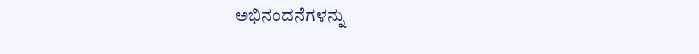ಅಭಿನಂದನೆಗಳನ್ನು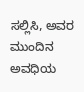ಸಲ್ಲಿಸಿ, ಅವರ ಮುಂದಿನ ಅವಧಿಯ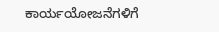ಕಾರ್ಯಯೋಜನೆಗಳಿಗೆ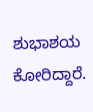ಶುಭಾಶಯ ಕೋರಿದ್ದಾರೆ.